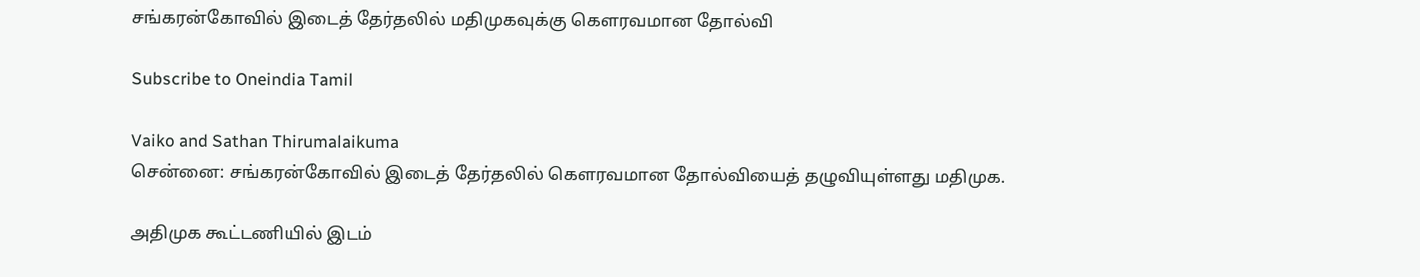சங்கரன்கோவில் இடைத் தேர்தலில் மதிமுகவுக்கு கெளரவமான தோல்வி

Subscribe to Oneindia Tamil

Vaiko and Sathan Thirumalaikuma
சென்னை: சங்கரன்கோவில் இடைத் தேர்தலில் கெளரவமான தோல்வியைத் தழுவியுள்ளது மதிமுக.

அதிமுக கூட்டணியில் இடம்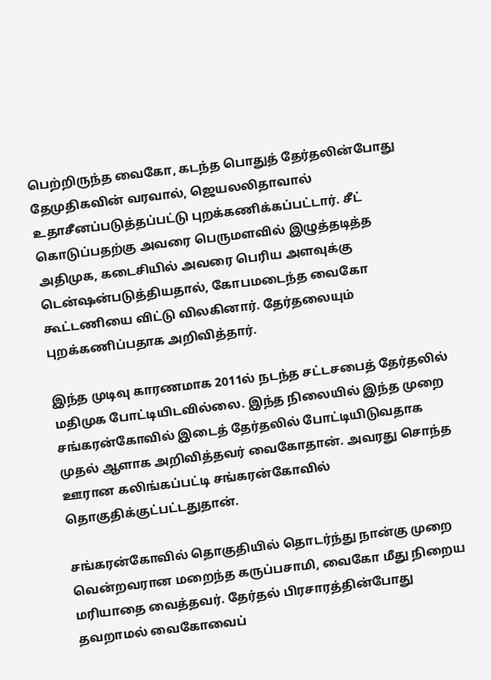பெற்றிருந்த வைகோ, கடந்த பொதுத் தேர்தலின்போது தேமுதிகவின் வரவால், ஜெயலலிதாவால் உதாசீனப்படுத்தப்பட்டு புறக்கணிக்கப்பட்டார். சீட் கொடுப்பதற்கு அவரை பெருமளவில் இழுத்தடித்த அதிமுக, கடைசியில் அவரை பெரிய அளவுக்கு டென்ஷன்படுத்தியதால், கோபமடைந்த வைகோ கூட்டணியை விட்டு விலகினார். தேர்தலையும் புறக்கணிப்பதாக அறிவித்தார்.

இந்த முடிவு காரணமாக 2011ல் நடந்த சட்டசபைத் தேர்தலில் மதிமுக போட்டியிடவில்லை. இந்த நிலையில் இந்த முறை சங்கரன்கோவில் இடைத் தேர்தலில் போட்டியிடுவதாக முதல் ஆளாக அறிவித்தவர் வைகோதான். அவரது சொந்த ஊரான கலிங்கப்பட்டி சங்கரன்கோவில் தொகுதிக்குட்பட்டதுதான்.

சங்கரன்கோவில் தொகுதியில் தொடர்ந்து நான்கு முறை வென்றவரான மறைந்த கருப்பசாமி, வைகோ மீது நிறைய மரியாதை வைத்தவர். தேர்தல் பிரசாரத்தின்போது தவறாமல் வைகோவைப்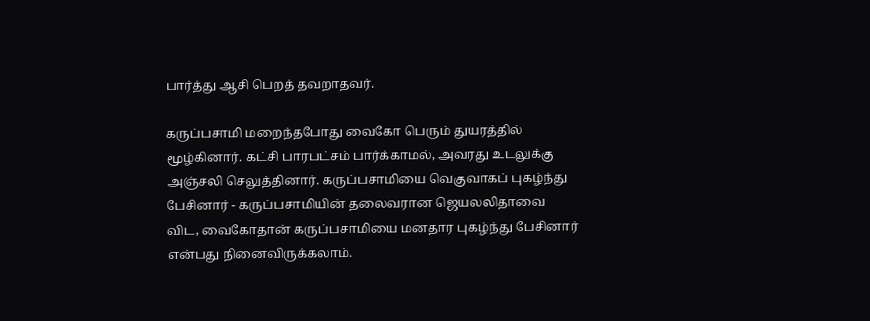பார்த்து ஆசி பெறத் தவறாதவர்.

கருப்பசாமி மறைந்தபோது வைகோ பெரும் துயரத்தில் மூழ்கினார். கட்சி பாரபட்சம் பார்க்காமல், அவரது உடலுக்கு அஞ்சலி செலுத்தினார். கருப்பசாமியை வெகுவாகப் புகழ்ந்து பேசினார் - கருப்பசாமியின் தலைவரான ஜெயலலிதாவை விட, வைகோதான் கருப்பசாமியை மனதார புகழ்ந்து பேசினார் என்பது நினைவிருக்கலாம்.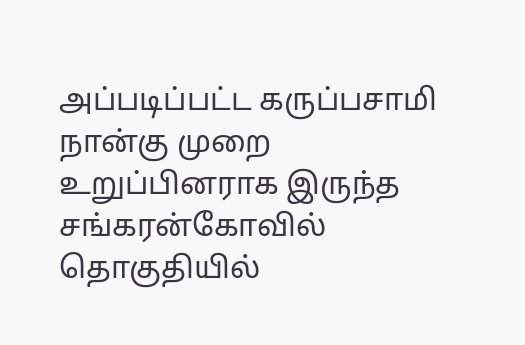அப்படிப்பட்ட கருப்பசாமி நான்கு முறை உறுப்பினராக இருந்த சங்கரன்கோவில் தொகுதியில்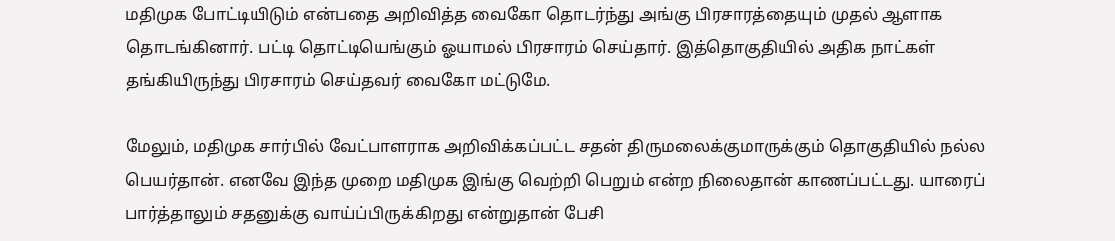மதிமுக போட்டியிடும் என்பதை அறிவித்த வைகோ தொடர்ந்து அங்கு பிரசாரத்தையும் முதல் ஆளாக தொடங்கினார். பட்டி தொட்டியெங்கும் ஓயாமல் பிரசாரம் செய்தார். இத்தொகுதியில் அதிக நாட்கள் தங்கியிருந்து பிரசாரம் செய்தவர் வைகோ மட்டுமே.

மேலும், மதிமுக சார்பில் வேட்பாளராக அறிவிக்கப்பட்ட சதன் திருமலைக்குமாருக்கும் தொகுதியில் நல்ல பெயர்தான். எனவே இந்த முறை மதிமுக இங்கு வெற்றி பெறும் என்ற நிலைதான் காணப்பட்டது. யாரைப் பார்த்தாலும் சதனுக்கு வாய்ப்பிருக்கிறது என்றுதான் பேசி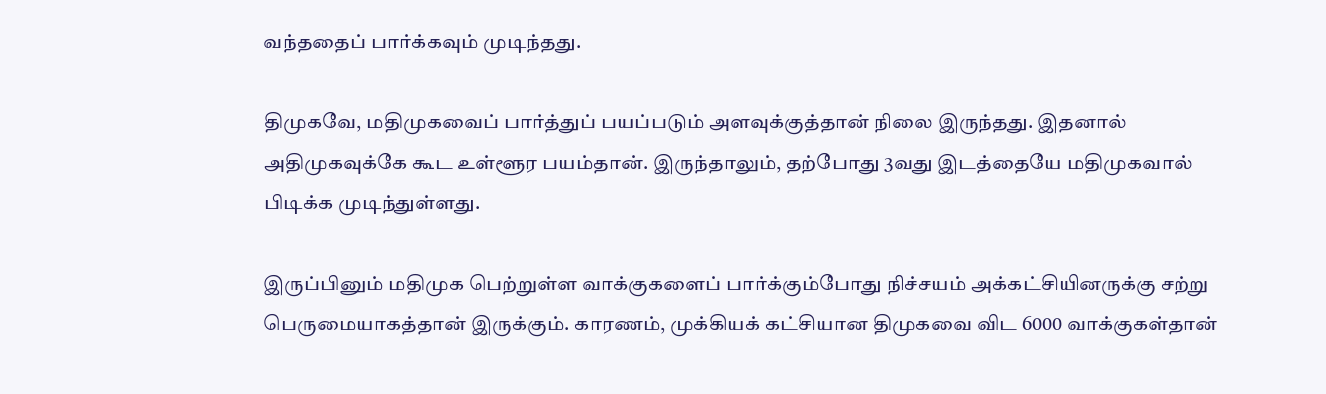வந்ததைப் பார்க்கவும் முடிந்தது.

திமுகவே, மதிமுகவைப் பார்த்துப் பயப்படும் அளவுக்குத்தான் நிலை இருந்தது. இதனால் அதிமுகவுக்கே கூட உள்ளூர பயம்தான். இருந்தாலும், தற்போது 3வது இடத்தையே மதிமுகவால் பிடிக்க முடிந்துள்ளது.

இருப்பினும் மதிமுக பெற்றுள்ள வாக்குகளைப் பார்க்கும்போது நிச்சயம் அக்கட்சியினருக்கு சற்று பெருமையாகத்தான் இருக்கும். காரணம், முக்கியக் கட்சியான திமுகவை விட 6000 வாக்குகள்தான்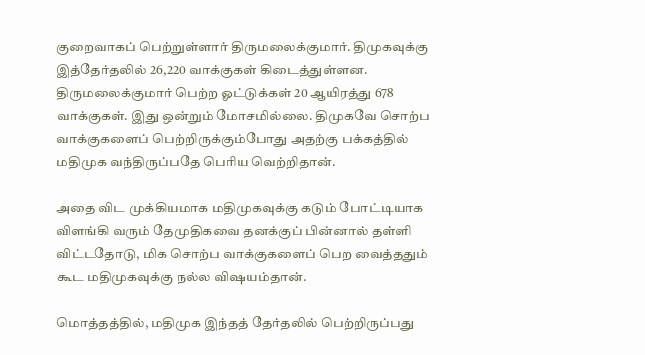குறைவாகப் பெற்றுள்ளார் திருமலைக்குமார். திமுகவுக்கு இத்தேர்தலில் 26,220 வாக்குகள் கிடைத்துள்ளன. திருமலைக்குமார் பெற்ற ஓட்டுக்கள் 20 ஆயிரத்து 678 வாக்குகள். இது ஒன்றும் மோசமில்லை. திமுகவே சொற்ப வாக்குகளைப் பெற்றிருக்கும்போது அதற்கு பக்கத்தில் மதிமுக வந்திருப்பதே பெரிய வெற்றிதான்.

அதை விட முக்கியமாக மதிமுகவுக்கு கடும் போட்டியாக விளங்கி வரும் தேமுதிகவை தனக்குப் பின்னால் தள்ளி விட்டதோடு, மிக சொற்ப வாக்குகளைப் பெற வைத்ததும் கூட மதிமுகவுக்கு நல்ல விஷயம்தான்.

மொத்தத்தில், மதிமுக இந்தத் தேர்தலில் பெற்றிருப்பது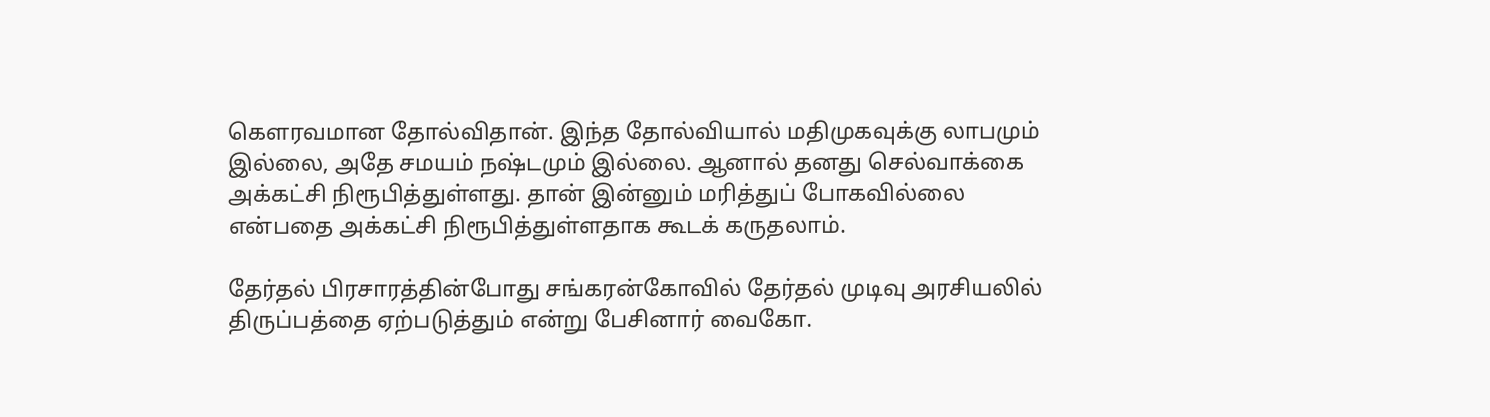கெளரவமான தோல்விதான். இந்த தோல்வியால் மதிமுகவுக்கு லாபமும் இல்லை, அதே சமயம் நஷ்டமும் இல்லை. ஆனால் தனது செல்வாக்கை அக்கட்சி நிரூபித்துள்ளது. தான் இன்னும் மரித்துப் போகவில்லை என்பதை அக்கட்சி நிரூபித்துள்ளதாக கூடக் கருதலாம்.

தேர்தல் பிரசாரத்தின்போது சங்கரன்கோவில் தேர்தல் முடிவு அரசியலில் திருப்பத்தை ஏற்படுத்தும் என்று பேசினார் வைகோ.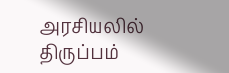அரசியலில் திருப்பம்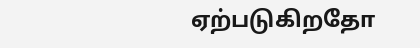ஏற்படுகிறதோ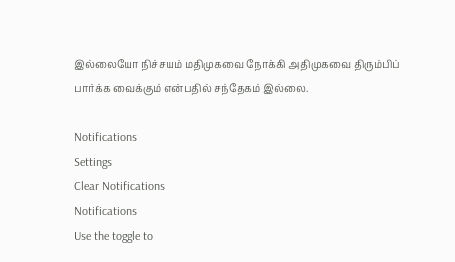இல்லையோ நிச்சயம் மதிமுகவை நோக்கி அதிமுகவை திரும்பிப் பார்க்க வைக்கும் என்பதில் சந்தேகம் இல்லை.

Notifications
Settings
Clear Notifications
Notifications
Use the toggle to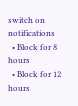switch on notifications
  • Block for 8 hours
  • Block for 12 hours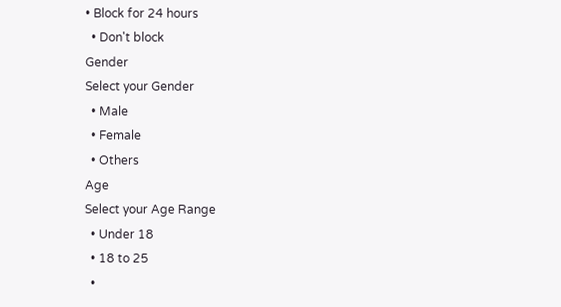• Block for 24 hours
  • Don't block
Gender
Select your Gender
  • Male
  • Female
  • Others
Age
Select your Age Range
  • Under 18
  • 18 to 25
  •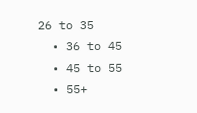26 to 35
  • 36 to 45
  • 45 to 55
  • 55+